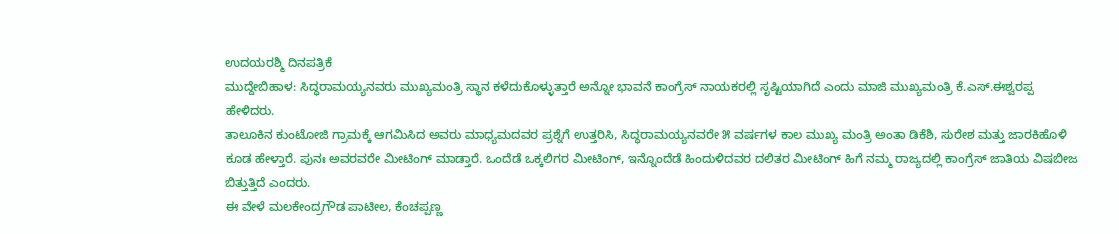ಉದಯರಶ್ಮಿ ದಿನಪತ್ರಿಕೆ
ಮುದ್ದೇಬಿಹಾಳ: ಸಿದ್ಧರಾಮಯ್ಯನವರು ಮುಖ್ಯಮಂತ್ರಿ ಸ್ಥಾನ ಕಳೆದುಕೊಳ್ಳುತ್ತಾರೆ ಅನ್ನೋ ಭಾವನೆ ಕಾಂಗ್ರೆಸ್ ನಾಯಕರಲ್ಲಿ ಸೃಷ್ಟಿಯಾಗಿದೆ ಎಂದು ಮಾಜಿ ಮುಖ್ಯಮಂತ್ರಿ ಕೆ.ಎಸ್.ಈಶ್ವರಪ್ಪ ಹೇಳಿದರು.
ತಾಲೂಕಿನ ಕುಂಟೋಜಿ ಗ್ರಾಮಕ್ಕೆ ಆಗಮಿಸಿದ ಅವರು ಮಾಧ್ಯಮದವರ ಪ್ರಶ್ನೆಗೆ ಉತ್ತರಿಸಿ, ಸಿದ್ಧರಾಮಯ್ಯನವರೇ ೫ ವರ್ಷಗಳ ಕಾಲ ಮುಖ್ಯ ಮಂತ್ರಿ ಅಂತಾ ಡಿಕೆಶಿ, ಸುರೇಶ ಮತ್ತು ಜಾರಕಿಹೊಳಿ ಕೂಡ ಹೇಳ್ತಾರೆ. ಪುನಃ ಅವರವರೇ ಮೀಟಿಂಗ್ ಮಾಡ್ತಾರೆ. ಒಂದೆಡೆ ಒಕ್ಕಲಿಗರ ಮೀಟಿಂಗ್, ಇನ್ನೊಂದೆಡೆ ಹಿಂದುಳಿದವರ ದಲಿತರ ಮೀಟಿಂಗ್ ಹಿಗೆ ನಮ್ಮ ರಾಜ್ಯದಲ್ಲಿ ಕಾಂಗ್ರೆಸ್ ಜಾತಿಯ ವಿಷಬೀಜ ಬಿತ್ತುತ್ತಿದೆ ಎಂದರು.
ಈ ವೇಳೆ ಮಲಕೇಂದ್ರಗೌಡ ಪಾಟೀಲ, ಕೆಂಚಪ್ಪಣ್ಣ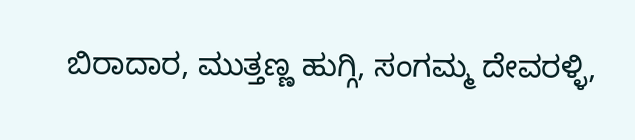ಬಿರಾದಾರ, ಮುತ್ತಣ್ಣ ಹುಗ್ಗಿ, ಸಂಗಮ್ಮ ದೇವರಳ್ಳಿ,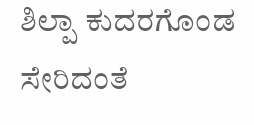ಶಿಲ್ಪಾ ಕುದರಗೊಂಡ ಸೇರಿದಂತೆ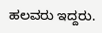ಹಲವರು ಇದ್ದರು.